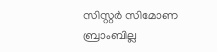സിസ്റ്റര്‍ സിമോണ ബ്രാംബില്ല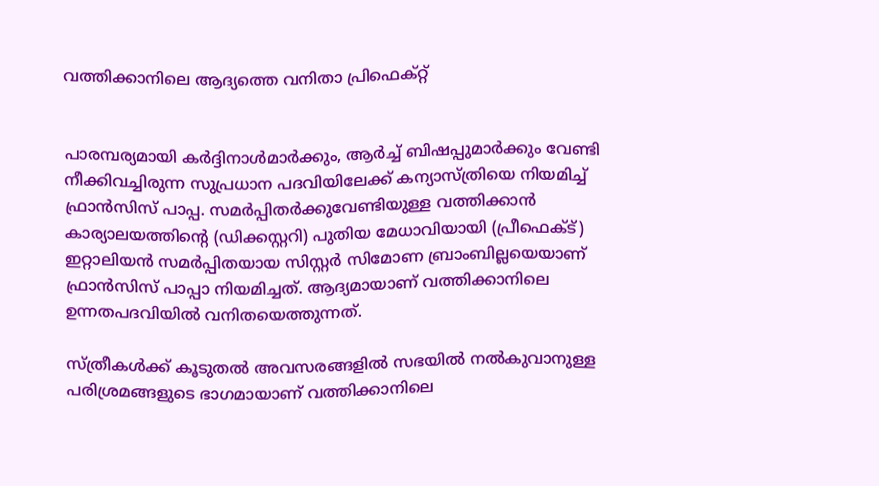വത്തിക്കാനിലെ ആദ്യത്തെ വനിതാ പ്രിഫെക്റ്റ്


പാരമ്പര്യമായി കര്‍ദ്ദിനാള്‍മാര്‍ക്കും, ആര്‍ച്ച് ബിഷപ്പുമാര്‍ക്കും വേണ്ടി നീക്കിവച്ചിരുന്ന സുപ്രധാന പദവിയിലേക്ക് കന്യാസ്ത്രിയെ നിയമിച്ച് ഫ്രാന്‍സിസ് പാപ്പ. സമര്‍പ്പിതര്‍ക്കുവേണ്ടിയുള്ള വത്തിക്കാന്‍ കാര്യാലയത്തിന്റെ (ഡിക്കസ്റ്ററി) പുതിയ മേധാവിയായി (പ്രീഫെക്ട്) ഇറ്റാലിയന്‍ സമര്‍പ്പിതയായ സിസ്റ്റര്‍ സിമോണ ബ്രാംബില്ലയെയാണ് ഫ്രാന്‍സിസ് പാപ്പാ നിയമിച്ചത്. ആദ്യമായാണ് വത്തിക്കാനിലെ ഉന്നതപദവിയില്‍ വനിതയെത്തുന്നത്.

സ്ത്രീകള്‍ക്ക് കൂടുതല്‍ അവസരങ്ങളില്‍ സഭയില്‍ നല്‍കുവാനുള്ള പരിശ്രമങ്ങളുടെ ഭാഗമായാണ് വത്തിക്കാനിലെ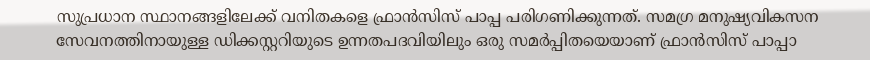സുപ്രധാന സ്ഥാനങ്ങളിലേക്ക് വനിതകളെ ഫ്രാന്‍സിസ് പാപ്പ പരിഗണിക്കുന്നത്. സമഗ്ര മനുഷ്യവികസന സേവനത്തിനായുള്ള ഡിക്കസ്റ്ററിയുടെ ഉന്നതപദവിയിലും ഒരു സമര്‍പ്പിതയെയാണ് ഫ്രാന്‍സിസ് പാപ്പാ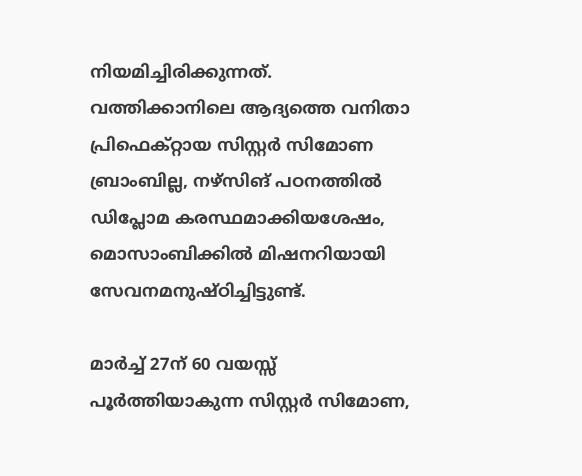നിയമിച്ചിരിക്കുന്നത്. വത്തിക്കാനിലെ ആദ്യത്തെ വനിതാ പ്രിഫെക്റ്റായ സിസ്റ്റര്‍ സിമോണ ബ്രാംബില്ല, നഴ്സിങ് പഠനത്തില്‍ ഡിപ്ലോമ കരസ്ഥമാക്കിയശേഷം, മൊസാംബിക്കില്‍ മിഷനറിയായി സേവനമനുഷ്ഠിച്ചിട്ടുണ്ട്.

മാര്‍ച്ച് 27ന് 60 വയസ്സ് പൂര്‍ത്തിയാകുന്ന സിസ്റ്റര്‍ സിമോണ,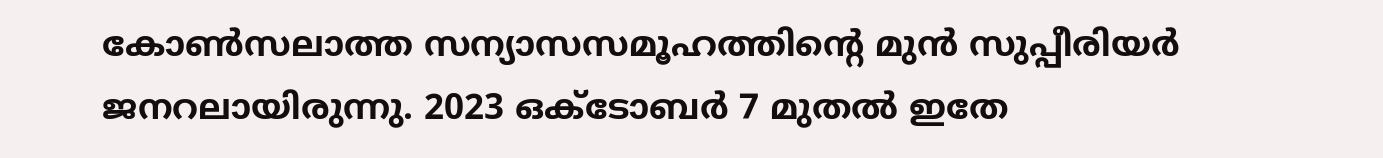കോണ്‍സലാത്ത സന്യാസസമൂഹത്തിന്റെ മുന്‍ സുപ്പീരിയര്‍ ജനറലായിരുന്നു. 2023 ഒക്ടോബര്‍ 7 മുതല്‍ ഇതേ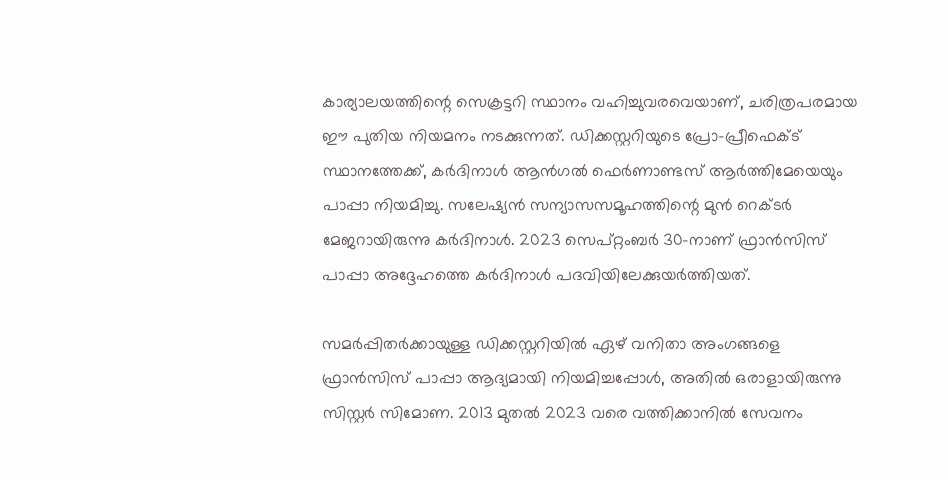കാര്യാലയത്തിന്റെ സെക്രട്ടറി സ്ഥാനം വഹിച്ചുവരവെയാണ്, ചരിത്രപരമായ ഈ പുതിയ നിയമനം നടക്കുന്നത്. ഡിക്കസ്റ്ററിയുടെ പ്രോ-പ്രീഫെക്ട് സ്ഥാനത്തേക്ക്, കര്‍ദിനാള്‍ ആന്‍ഗല്‍ ഫെര്‍ണാണ്ടസ് ആര്‍ത്തിമേയെയും പാപ്പാ നിയമിച്ചു. സലേഷ്യന്‍ സന്യാസസമൂഹത്തിന്റെ മുന്‍ റെക്ടര്‍ മേജറായിരുന്നു കര്‍ദിനാള്‍. 2023 സെപ്റ്റംബര്‍ 30-നാണ് ഫ്രാന്‍സിസ് പാപ്പാ അദ്ദേഹത്തെ കര്‍ദിനാള്‍ പദവിയിലേക്കുയര്‍ത്തിയത്.

സമര്‍പ്പിതര്‍ക്കായുള്ള ഡിക്കസ്റ്ററിയില്‍ ഏഴ് വനിതാ അംഗങ്ങളെ ഫ്രാന്‍സിസ് പാപ്പാ ആദ്യമായി നിയമിച്ചപ്പോള്‍, അതില്‍ ഒരാളായിരുന്നു സിസ്റ്റര്‍ സിമോണ. 2013 മുതല്‍ 2023 വരെ വത്തിക്കാനില്‍ സേവനം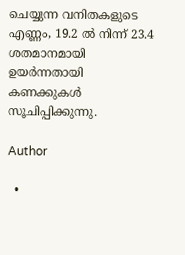ചെയ്യുന്ന വനിതകളുടെ എണ്ണം, 19.2 ല്‍ നിന്ന് 23.4 ശതമാനമായി ഉയര്‍ന്നതായി കണക്കുകള്‍ സൂചിപ്പിക്കുന്നു.

Author

  •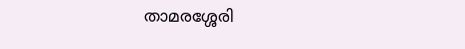താമരശ്ശേരി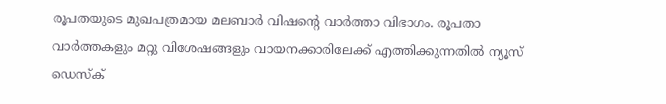രൂപതയുടെ മുഖപത്രമായ മലബാര്‍ വിഷന്റെ വാര്‍ത്താ വിഭാഗം. രൂപതാ വാര്‍ത്തകളും മറ്റു വിശേഷങ്ങളും വായനക്കാരിലേക്ക് എത്തിക്കുന്നതില്‍ ന്യൂസ് ഡെസ്‌ക്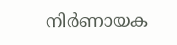നിര്‍ണായക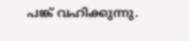പങ്ക് വഹിക്കുന്നു.